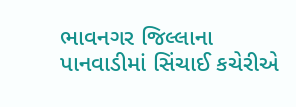ભાવનગર જિલ્લાના પાનવાડીમાં સિંચાઈ કચેરીએ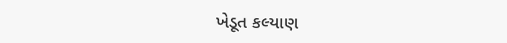ખેડૂત કલ્યાણ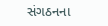સંગઠનના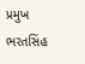પ્રમુખ ભરતસિંહ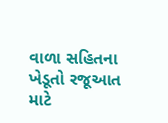વાળા સહિતના ખેડૂતો રજૂઆત માટે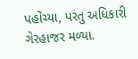પહોંચ્યા, પરંતુ અધિકારી ગેરહાજર મળ્યા.